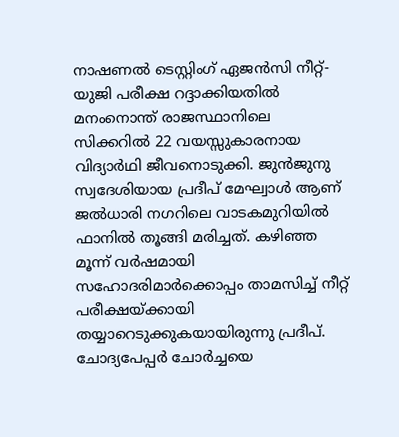നാഷണൽ ടെസ്റ്റിംഗ് ഏജൻസി നീറ്റ്-യുജി പരീക്ഷ റദ്ദാക്കിയതിൽ മനംനൊന്ത് രാജസ്ഥാനിലെ സിക്കറിൽ 22 വയസ്സുകാരനായ വിദ്യാർഥി ജീവനൊടുക്കി. ജുൻജുനു സ്വദേശിയായ പ്രദീപ് മേഘ്വാൾ ആണ് ജൽധാരി നഗറിലെ വാടകമുറിയിൽ ഫാനിൽ തൂങ്ങി മരിച്ചത്. കഴിഞ്ഞ മൂന്ന് വർഷമായി സഹോദരിമാർക്കൊപ്പം താമസിച്ച് നീറ്റ് പരീക്ഷയ്ക്കായി തയ്യാറെടുക്കുകയായിരുന്നു പ്രദീപ്.
ചോദ്യപേപ്പർ ചോർച്ചയെ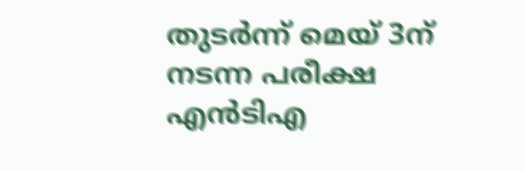തുടർന്ന് മെയ് 3ന് നടന്ന പരീക്ഷ എൻടിഎ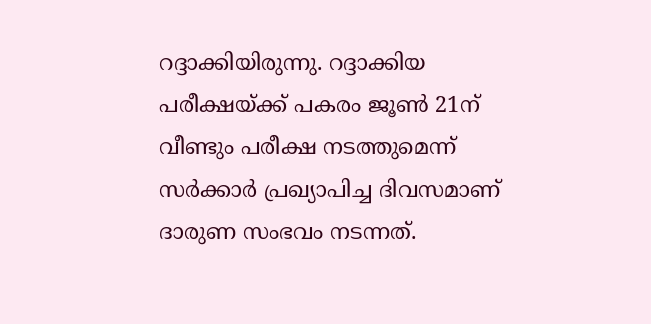റദ്ദാക്കിയിരുന്നു. റദ്ദാക്കിയ പരീക്ഷയ്ക്ക് പകരം ജൂൺ 21ന് വീണ്ടും പരീക്ഷ നടത്തുമെന്ന് സർക്കാർ പ്രഖ്യാപിച്ച ദിവസമാണ് ദാരുണ സംഭവം നടന്നത്.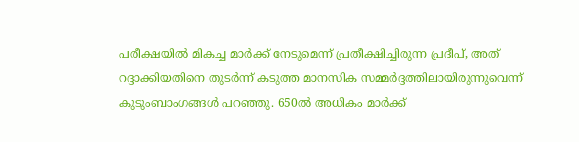പരീക്ഷയിൽ മികച്ച മാർക്ക് നേടുമെന്ന് പ്രതീക്ഷിച്ചിരുന്ന പ്രദീപ്, അത് റദ്ദാക്കിയതിനെ തുടർന്ന് കടുത്ത മാനസിക സമ്മർദ്ദത്തിലായിരുന്നുവെന്ന് കുടുംബാംഗങ്ങൾ പറഞ്ഞു. 650ൽ അധികം മാർക്ക്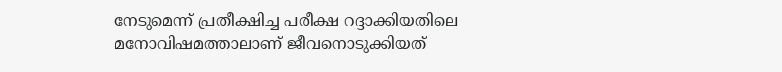നേടുമെന്ന് പ്രതീക്ഷിച്ച പരീക്ഷ റദ്ദാക്കിയതിലെ മനോവിഷമത്താലാണ് ജീവനൊടുക്കിയത്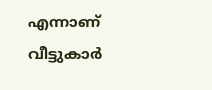എന്നാണ് വീട്ടുകാർ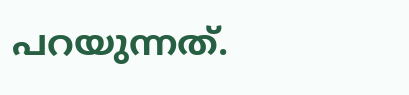പറയുന്നത്.